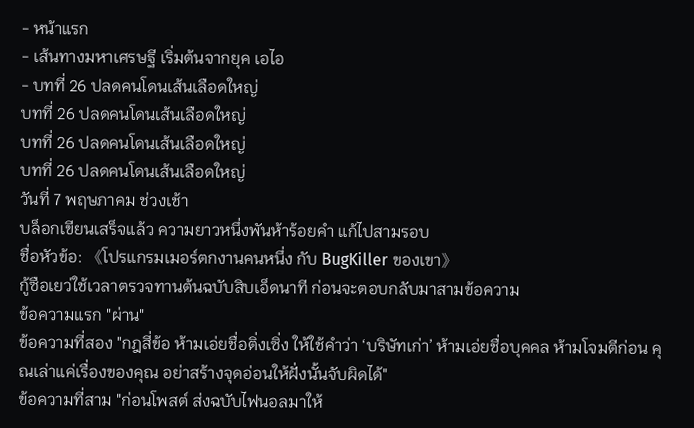- หน้าแรก
- เส้นทางมหาเศรษฐี เริ่มต้นจากยุค เอไอ
- บทที่ 26 ปลดคนโดนเส้นเลือดใหญ่
บทที่ 26 ปลดคนโดนเส้นเลือดใหญ่
บทที่ 26 ปลดคนโดนเส้นเลือดใหญ่
บทที่ 26 ปลดคนโดนเส้นเลือดใหญ่
วันที่ 7 พฤษภาคม ช่วงเช้า
บล็อกเขียนเสร็จแล้ว ความยาวหนึ่งพันห้าร้อยคำ แก้ไปสามรอบ
ชื่อหัวข้อ: 《โปรแกรมเมอร์ตกงานคนหนึ่ง กับ BugKiller ของเขา》
กู้ซือเยว่ใช้เวลาตรวจทานต้นฉบับสิบเอ็ดนาที ก่อนจะตอบกลับมาสามข้อความ
ข้อความแรก "ผ่าน"
ข้อความที่สอง "กฎสี่ข้อ ห้ามเอ่ยชื่อติ่งเซิ่ง ให้ใช้คำว่า ‘บริษัทเก่า’ ห้ามเอ่ยชื่อบุคคล ห้ามโจมตีก่อน คุณเล่าแค่เรื่องของคุณ อย่าสร้างจุดอ่อนให้ฝั่งนั้นจับผิดได้"
ข้อความที่สาม "ก่อนโพสต์ ส่งฉบับไฟนอลมาให้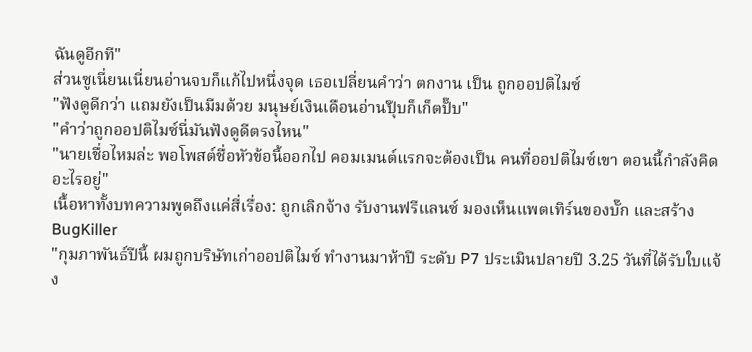ฉันดูอีกที"
ส่วนซูเนี่ยนเนี่ยนอ่านจบก็แก้ไปหนึ่งจุด เธอเปลี่ยนคำว่า ตกงาน เป็น ถูกออปติไมซ์
"ฟังดูดีกว่า แถมยังเป็นมีมด้วย มนุษย์เงินเดือนอ่านปุ๊บก็เก็ตปั๊บ"
"คำว่าถูกออปติไมซ์นี่มันฟังดูดีตรงไหน"
"นายเชื่อไหมล่ะ พอโพสต์ชื่อหัวข้อนี้ออกไป คอมเมนต์แรกจะต้องเป็น คนที่ออปติไมซ์เขา ตอนนี้กำลังคิดอะไรอยู่"
เนื้อหาทั้งบทความพูดถึงแค่สี่เรื่อง: ถูกเลิกจ้าง รับงานฟรีแลนซ์ มองเห็นแพตเทิร์นของบั๊ก และสร้าง BugKiller
"กุมภาพันธ์ปีนี้ ผมถูกบริษัทเก่าออปติไมซ์ ทำงานมาห้าปี ระดับ P7 ประเมินปลายปี 3.25 วันที่ได้รับใบแจ้ง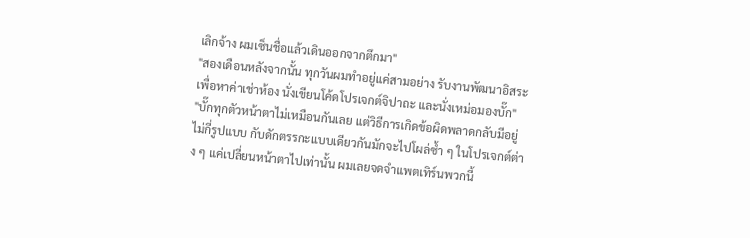เลิกจ้าง ผมเซ็นชื่อแล้วเดินออกจากตึกมา"
"สองเดือนหลังจากนั้น ทุกวันผมทำอยู่แค่สามอย่าง รับงานพัฒนาอิสระเพื่อหาค่าเช่าห้อง นั่งเขียนโค้ดโปรเจกต์จิปาถะ และนั่งเหม่อมองบั๊ก"
"บั๊กทุกตัวหน้าตาไม่เหมือนกันเลย แต่วิธีการเกิดข้อผิดพลาดกลับมีอยู่ไม่กี่รูปแบบ กับดักตรรกะแบบเดียวกันมักจะไปโผล่ซ้ำ ๆ ในโปรเจกต์ต่าง ๆ แค่เปลี่ยนหน้าตาไปเท่านั้น ผมเลยจดจำแพตเทิร์นพวกนี้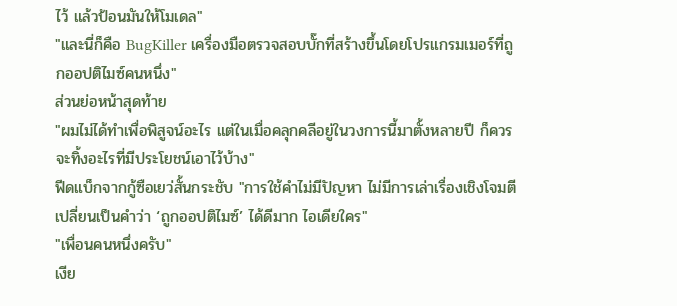ไว้ แล้วป้อนมันให้โมเดล"
"และนี่ก็คือ BugKiller เครื่องมือตรวจสอบบั๊กที่สร้างขึ้นโดยโปรแกรมเมอร์ที่ถูกออปติไมซ์คนหนึ่ง"
ส่วนย่อหน้าสุดท้าย
"ผมไม่ได้ทำเพื่อพิสูจน์อะไร แต่ในเมื่อคลุกคลีอยู่ในวงการนี้มาตั้งหลายปี ก็ควรจะทิ้งอะไรที่มีประโยชน์เอาไว้บ้าง"
ฟีดแบ็กจากกู้ซือเยว่สั้นกระชับ "การใช้คำไม่มีปัญหา ไม่มีการเล่าเรื่องเชิงโจมตี เปลี่ยนเป็นคำว่า ‘ถูกออปติไมซ์’ ได้ดีมาก ไอเดียใคร"
"เพื่อนคนหนึ่งครับ"
เงีย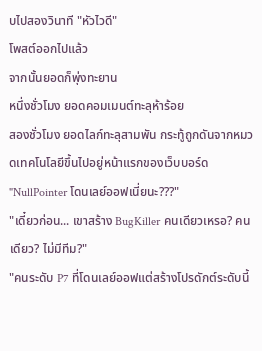บไปสองวินาที "หัวไวดี"
โพสต์ออกไปแล้ว
จากนั้นยอดก็พุ่งทะยาน
หนึ่งชั่วโมง ยอดคอมเมนต์ทะลุห้าร้อย
สองชั่วโมง ยอดไลก์ทะลุสามพัน กระทู้ถูกดันจากหมวดเทคโนโลยีขึ้นไปอยู่หน้าแรกของเว็บบอร์ด
"NullPointer โดนเลย์ออฟเนี่ยนะ???"
"เดี๋ยวก่อน... เขาสร้าง BugKiller คนเดียวเหรอ? คนเดียว? ไม่มีทีม?"
"คนระดับ P7 ที่โดนเลย์ออฟแต่สร้างโปรดักต์ระดับนี้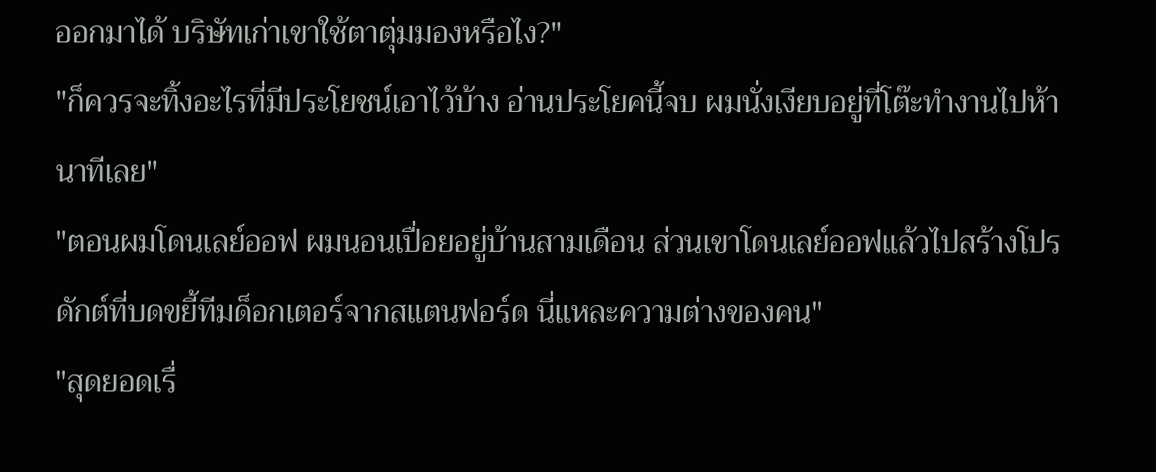ออกมาได้ บริษัทเก่าเขาใช้ตาตุ่มมองหรือไง?"
"ก็ควรจะทิ้งอะไรที่มีประโยชน์เอาไว้บ้าง อ่านประโยคนี้จบ ผมนั่งเงียบอยู่ที่โต๊ะทำงานไปห้านาทีเลย"
"ตอนผมโดนเลย์ออฟ ผมนอนเปื่อยอยู่บ้านสามเดือน ส่วนเขาโดนเลย์ออฟแล้วไปสร้างโปรดักต์ที่บดขยี้ทีมด็อกเตอร์จากสแตนฟอร์ด นี่แหละความต่างของคน"
"สุดยอดเรื่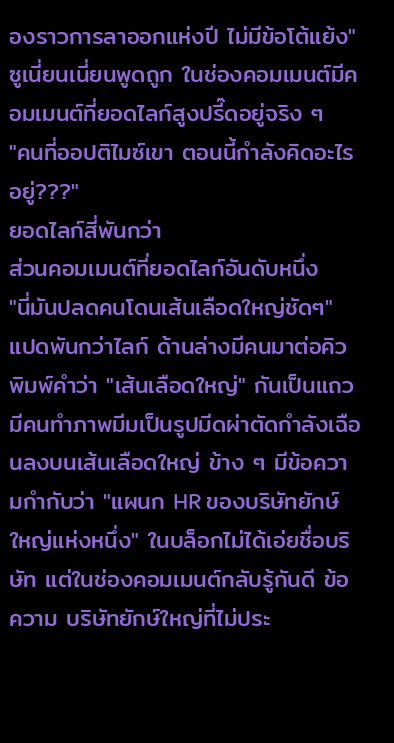องราวการลาออกแห่งปี ไม่มีข้อโต้แย้ง"
ซูเนี่ยนเนี่ยนพูดถูก ในช่องคอมเมนต์มีคอมเมนต์ที่ยอดไลก์สูงปรี๊ดอยู่จริง ๆ
"คนที่ออปติไมซ์เขา ตอนนี้กำลังคิดอะไรอยู่???"
ยอดไลก์สี่พันกว่า
ส่วนคอมเมนต์ที่ยอดไลก์อันดับหนึ่ง
"นี่มันปลดคนโดนเส้นเลือดใหญ่ชัดๆ"
แปดพันกว่าไลก์ ด้านล่างมีคนมาต่อคิวพิมพ์คำว่า "เส้นเลือดใหญ่" กันเป็นแถว มีคนทำภาพมีมเป็นรูปมีดผ่าตัดกำลังเฉือนลงบนเส้นเลือดใหญ่ ข้าง ๆ มีข้อความกำกับว่า "แผนก HR ของบริษัทยักษ์ใหญ่แห่งหนึ่ง" ในบล็อกไม่ได้เอ่ยชื่อบริษัท แต่ในช่องคอมเมนต์กลับรู้กันดี ข้อความ บริษัทยักษ์ใหญ่ที่ไม่ประ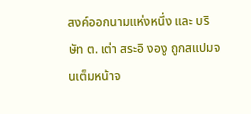สงค์ออกนามแห่งหนึ่ง และ บริษัท ต. เต่า สระอิ งองู ถูกสแปมจนเต็มหน้าจ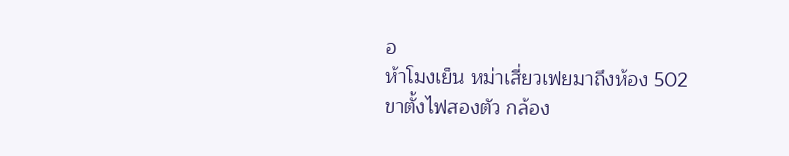อ
ห้าโมงเย็น หม่าเสี่ยวเฟยมาถึงห้อง 502
ขาตั้งไฟสองตัว กล้อง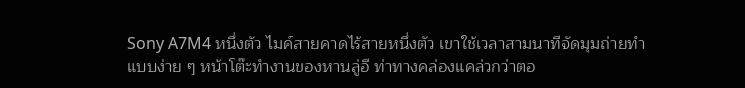Sony A7M4 หนึ่งตัว ไมค์สายคาดไร้สายหนึ่งตัว เขาใช้เวลาสามนาทีจัดมุมถ่ายทำแบบง่าย ๆ หน้าโต๊ะทำงานของหานลู่อี ท่าทางคล่องแคล่วกว่าตอ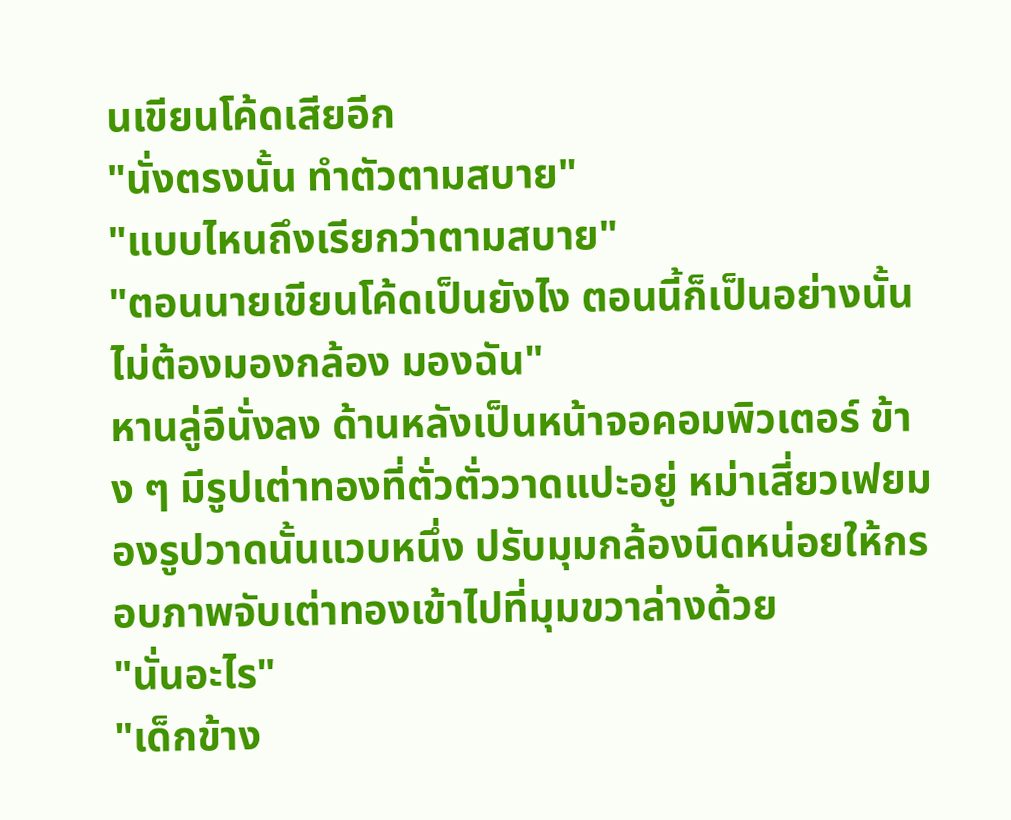นเขียนโค้ดเสียอีก
"นั่งตรงนั้น ทำตัวตามสบาย"
"แบบไหนถึงเรียกว่าตามสบาย"
"ตอนนายเขียนโค้ดเป็นยังไง ตอนนี้ก็เป็นอย่างนั้น ไม่ต้องมองกล้อง มองฉัน"
หานลู่อีนั่งลง ด้านหลังเป็นหน้าจอคอมพิวเตอร์ ข้าง ๆ มีรูปเต่าทองที่ตั่วตั่ววาดแปะอยู่ หม่าเสี่ยวเฟยมองรูปวาดนั้นแวบหนึ่ง ปรับมุมกล้องนิดหน่อยให้กรอบภาพจับเต่าทองเข้าไปที่มุมขวาล่างด้วย
"นั่นอะไร"
"เด็กข้าง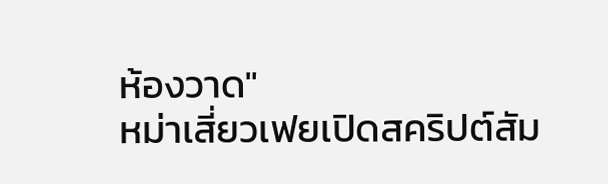ห้องวาด"
หม่าเสี่ยวเฟยเปิดสคริปต์สัม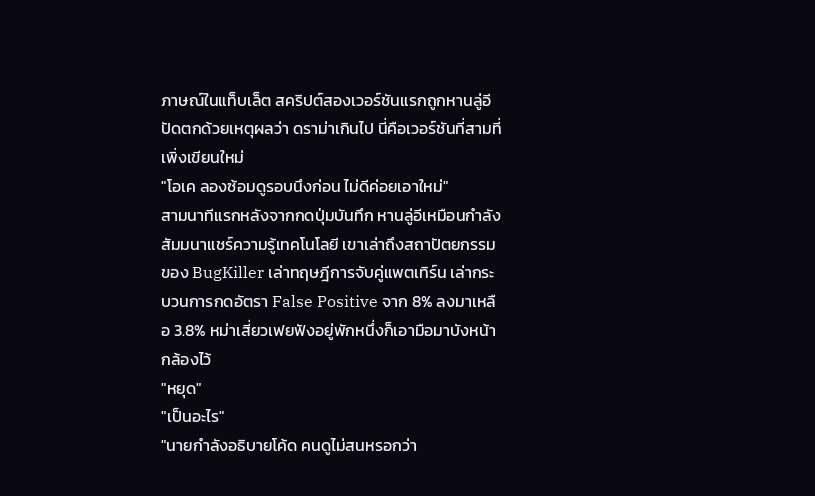ภาษณ์ในแท็บเล็ต สคริปต์สองเวอร์ชันแรกถูกหานลู่อีปัดตกด้วยเหตุผลว่า ดราม่าเกินไป นี่คือเวอร์ชันที่สามที่เพิ่งเขียนใหม่
"โอเค ลองซ้อมดูรอบนึงก่อน ไม่ดีค่อยเอาใหม่"
สามนาทีแรกหลังจากกดปุ่มบันทึก หานลู่อีเหมือนกำลังสัมมนาแชร์ความรู้เทคโนโลยี เขาเล่าถึงสถาปัตยกรรมของ BugKiller เล่าทฤษฎีการจับคู่แพตเทิร์น เล่ากระบวนการกดอัตรา False Positive จาก 8% ลงมาเหลือ 3.8% หม่าเสี่ยวเฟยฟังอยู่พักหนึ่งก็เอามือมาบังหน้ากล้องไว้
"หยุด"
"เป็นอะไร"
"นายกำลังอธิบายโค้ด คนดูไม่สนหรอกว่า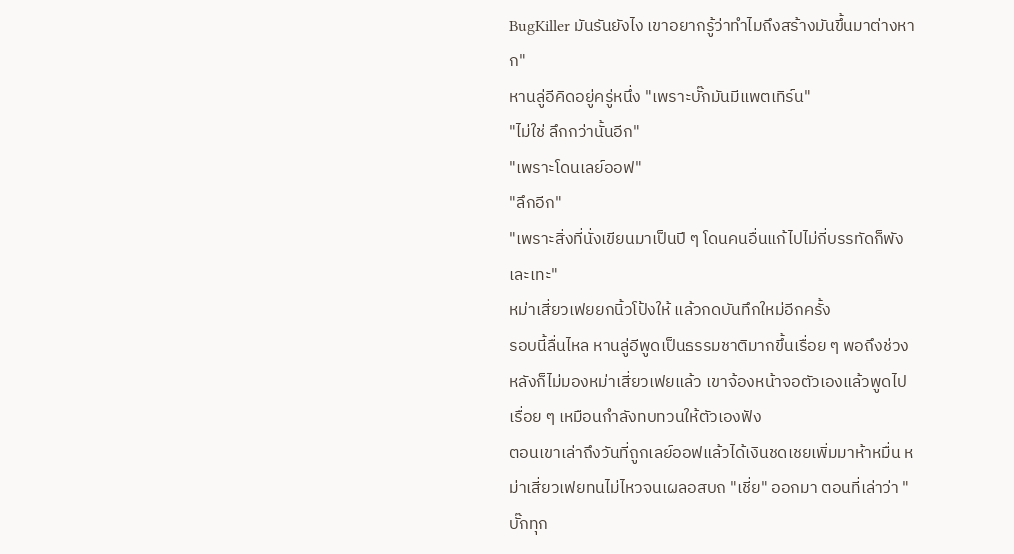BugKiller มันรันยังไง เขาอยากรู้ว่าทำไมถึงสร้างมันขึ้นมาต่างหาก"
หานลู่อีคิดอยู่ครู่หนึ่ง "เพราะบั๊กมันมีแพตเทิร์น"
"ไม่ใช่ ลึกกว่านั้นอีก"
"เพราะโดนเลย์ออฟ"
"ลึกอีก"
"เพราะสิ่งที่นั่งเขียนมาเป็นปี ๆ โดนคนอื่นแก้ไปไม่กี่บรรทัดก็พังเละเทะ"
หม่าเสี่ยวเฟยยกนิ้วโป้งให้ แล้วกดบันทึกใหม่อีกครั้ง
รอบนี้ลื่นไหล หานลู่อีพูดเป็นธรรมชาติมากขึ้นเรื่อย ๆ พอถึงช่วงหลังก็ไม่มองหม่าเสี่ยวเฟยแล้ว เขาจ้องหน้าจอตัวเองแล้วพูดไปเรื่อย ๆ เหมือนกำลังทบทวนให้ตัวเองฟัง
ตอนเขาเล่าถึงวันที่ถูกเลย์ออฟแล้วได้เงินชดเชยเพิ่มมาห้าหมื่น หม่าเสี่ยวเฟยทนไม่ไหวจนเผลอสบถ "เชี่ย" ออกมา ตอนที่เล่าว่า "บั๊กทุก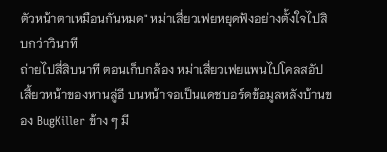ตัวหน้าตาเหมือนกันหมด" หม่าเสี่ยวเฟยหยุดฟังอย่างตั้งใจไปสิบกว่าวินาที
ถ่ายไปสี่สิบนาที ตอนเก็บกล้อง หม่าเสี่ยวเฟยแพนไปโคลสอัปเสี้ยวหน้าของหานลู่อี บนหน้าจอเป็นแดชบอร์ดข้อมูลหลังบ้านของ BugKiller ข้าง ๆ มี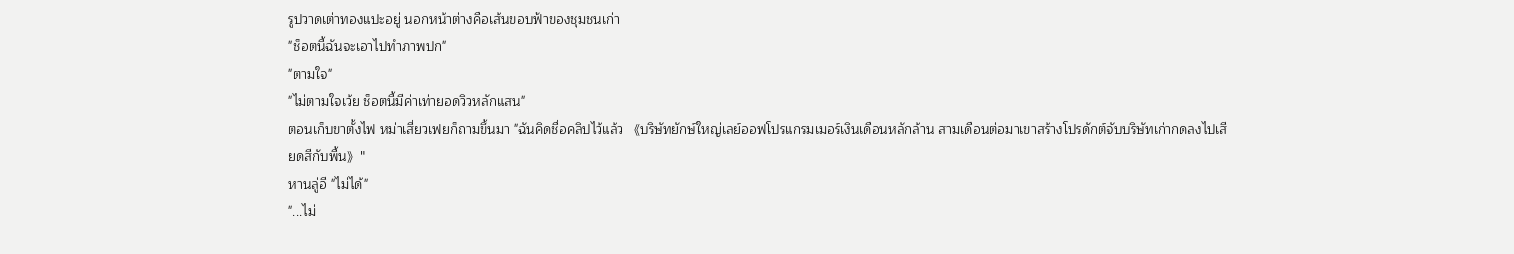รูปวาดเต่าทองแปะอยู่ นอกหน้าต่างคือเส้นขอบฟ้าของชุมชนเก่า
"ช็อตนี้ฉันจะเอาไปทำภาพปก"
"ตามใจ"
"ไม่ตามใจเว้ย ช็อตนี้มีค่าเท่ายอดวิวหลักแสน"
ตอนเก็บขาตั้งไฟ หม่าเสี่ยวเฟยก็ถามขึ้นมา "ฉันคิดชื่อคลิปไว้แล้ว 《บริษัทยักษ์ใหญ่เลย์ออฟโปรแกรมเมอร์เงินเดือนหลักล้าน สามเดือนต่อมาเขาสร้างโปรดักต์จับบริษัทเก่ากดลงไปเสียดสีกับพื้น》"
หานลู่อี "ไม่ได้"
"...ไม่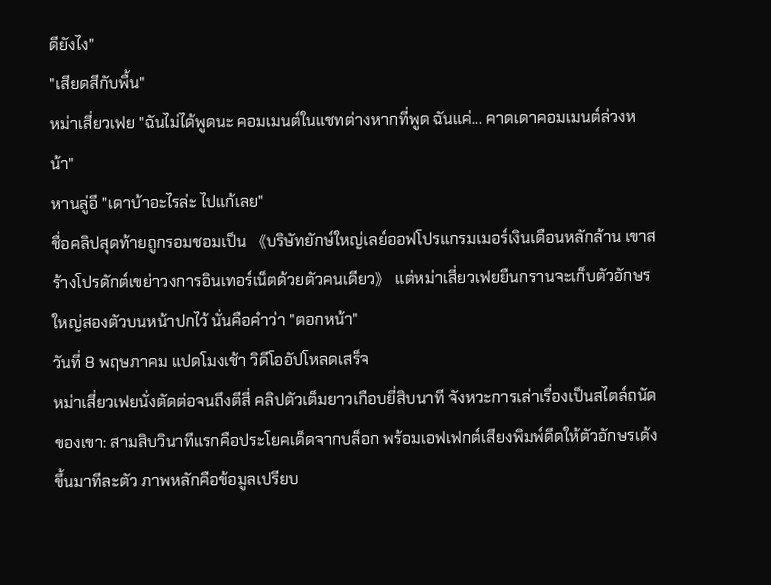ดียังไง"
"เสียดสีกับพื้น"
หม่าเสี่ยวเฟย "ฉันไม่ได้พูดนะ คอมเมนต์ในแชทต่างหากที่พูด ฉันแค่... คาดเดาคอมเมนต์ล่วงหน้า"
หานลู่อี "เดาบ้าอะไรล่ะ ไปแก้เลย"
ชื่อคลิปสุดท้ายถูกรอมชอมเป็น 《บริษัทยักษ์ใหญ่เลย์ออฟโปรแกรมเมอร์เงินเดือนหลักล้าน เขาสร้างโปรดักต์เขย่าวงการอินเทอร์เน็ตด้วยตัวคนเดียว》 แต่หม่าเสี่ยวเฟยยืนกรานจะเก็บตัวอักษรใหญ่สองตัวบนหน้าปกไว้ นั่นคือคำว่า "ตอกหน้า"
วันที่ 8 พฤษภาคม แปดโมงเช้า วิดีโออัปโหลดเสร็จ
หม่าเสี่ยวเฟยนั่งตัดต่อจนถึงตีสี่ คลิปตัวเต็มยาวเกือบยี่สิบนาที จังหวะการเล่าเรื่องเป็นสไตล์ถนัดของเขา: สามสิบวินาทีแรกคือประโยคเด็ดจากบล็อก พร้อมเอฟเฟกต์เสียงพิมพ์ดีดให้ตัวอักษรเด้งขึ้นมาทีละตัว ภาพหลักคือข้อมูลเปรียบ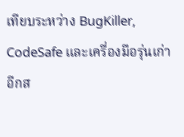เทียบระหว่าง BugKiller, CodeSafe และเครื่องมือรุ่นเก่าอีกส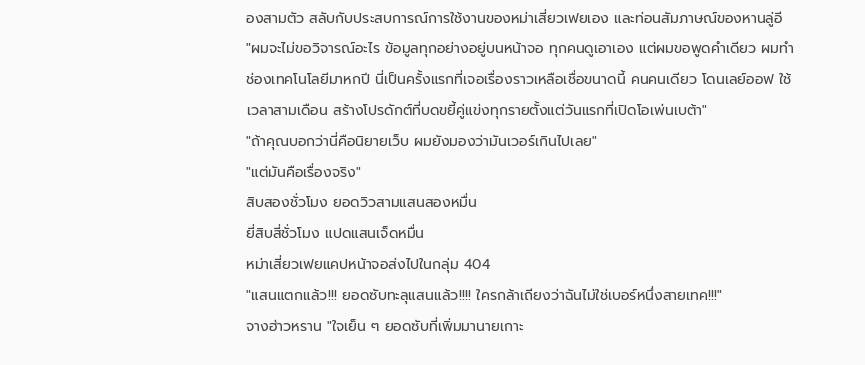องสามตัว สลับกับประสบการณ์การใช้งานของหม่าเสี่ยวเฟยเอง และท่อนสัมภาษณ์ของหานลู่อี
"ผมจะไม่ขอวิจารณ์อะไร ข้อมูลทุกอย่างอยู่บนหน้าจอ ทุกคนดูเอาเอง แต่ผมขอพูดคำเดียว ผมทำช่องเทคโนโลยีมาหกปี นี่เป็นครั้งแรกที่เจอเรื่องราวเหลือเชื่อขนาดนี้ คนคนเดียว โดนเลย์ออฟ ใช้เวลาสามเดือน สร้างโปรดักต์ที่บดขยี้คู่แข่งทุกรายตั้งแต่วันแรกที่เปิดโอเพ่นเบต้า"
"ถ้าคุณบอกว่านี่คือนิยายเว็บ ผมยังมองว่ามันเวอร์เกินไปเลย"
"แต่มันคือเรื่องจริง"
สิบสองชั่วโมง ยอดวิวสามแสนสองหมื่น
ยี่สิบสี่ชั่วโมง แปดแสนเจ็ดหมื่น
หม่าเสี่ยวเฟยแคปหน้าจอส่งไปในกลุ่ม 404
"แสนแตกแล้ว!!! ยอดซับทะลุแสนแล้ว!!!! ใครกล้าเถียงว่าฉันไม่ใช่เบอร์หนึ่งสายเทค!!!"
จางฮ่าวหราน "ใจเย็น ๆ ยอดซับที่เพิ่มมานายเกาะ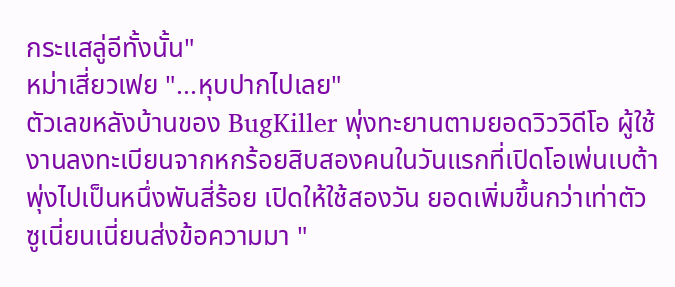กระแสลู่อีทั้งนั้น"
หม่าเสี่ยวเฟย "...หุบปากไปเลย"
ตัวเลขหลังบ้านของ BugKiller พุ่งทะยานตามยอดวิววิดีโอ ผู้ใช้งานลงทะเบียนจากหกร้อยสิบสองคนในวันแรกที่เปิดโอเพ่นเบต้า พุ่งไปเป็นหนึ่งพันสี่ร้อย เปิดให้ใช้สองวัน ยอดเพิ่มขึ้นกว่าเท่าตัว
ซูเนี่ยนเนี่ยนส่งข้อความมา "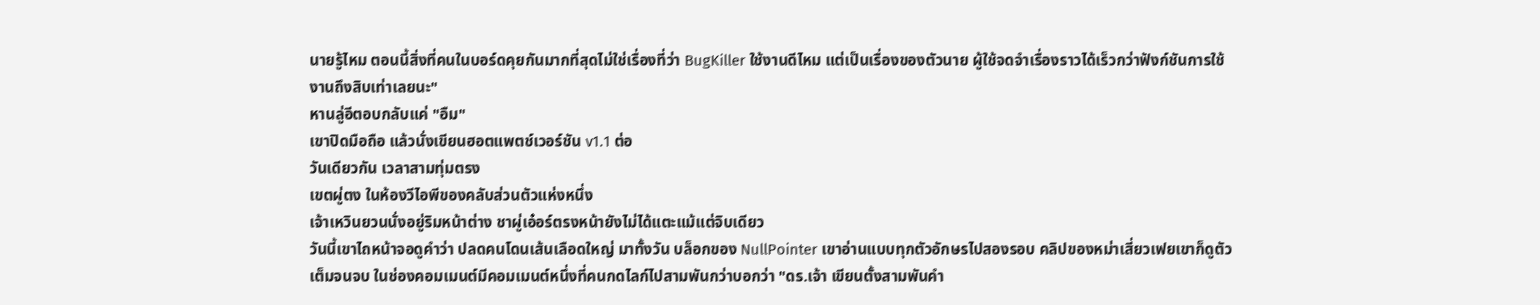นายรู้ไหม ตอนนี้สิ่งที่คนในบอร์ดคุยกันมากที่สุดไม่ใช่เรื่องที่ว่า BugKiller ใช้งานดีไหม แต่เป็นเรื่องของตัวนาย ผู้ใช้จดจำเรื่องราวได้เร็วกว่าฟังก์ชันการใช้งานถึงสิบเท่าเลยนะ"
หานลู่อีตอบกลับแค่ "อืม"
เขาปิดมือถือ แล้วนั่งเขียนฮอตแพตช์เวอร์ชัน v1.1 ต่อ
วันเดียวกัน เวลาสามทุ่มตรง
เขตผู่ตง ในห้องวีไอพีของคลับส่วนตัวแห่งหนึ่ง
เจ้าเหวินยวนนั่งอยู่ริมหน้าต่าง ชาผู่เอ๋อร์ตรงหน้ายังไม่ได้แตะแม้แต่จิบเดียว
วันนี้เขาไถหน้าจอดูคำว่า ปลดคนโดนเส้นเลือดใหญ่ มาทั้งวัน บล็อกของ NullPointer เขาอ่านแบบทุกตัวอักษรไปสองรอบ คลิปของหม่าเสี่ยวเฟยเขาก็ดูตัวเต็มจนจบ ในช่องคอมเมนต์มีคอมเมนต์หนึ่งที่คนกดไลก์ไปสามพันกว่าบอกว่า "ดร.เจ้า เขียนตั้งสามพันคำ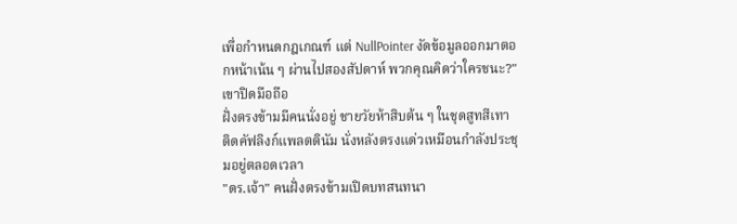เพื่อกำหนดกฎเกณฑ์ แต่ NullPointer งัดข้อมูลออกมาตอกหน้าเน้น ๆ ผ่านไปสองสัปดาห์ พวกคุณคิดว่าใครชนะ?"
เขาปิดมือถือ
ฝั่งตรงข้ามมีคนนั่งอยู่ ชายวัยห้าสิบต้น ๆ ในชุดสูทสีเทา ติดคัฟลิงก์แพลตตินัม นั่งหลังตรงแด่วเหมือนกำลังประชุมอยู่ตลอดเวลา
"ดร.เจ้า" คนฝั่งตรงข้ามเปิดบทสนทนา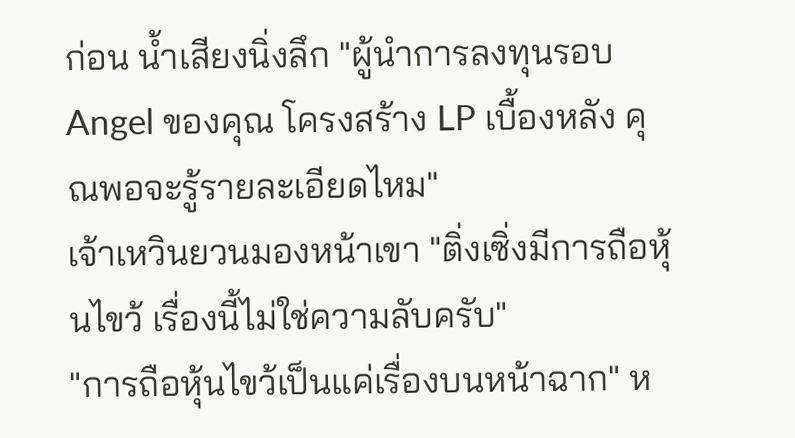ก่อน น้ำเสียงนิ่งลึก "ผู้นำการลงทุนรอบ Angel ของคุณ โครงสร้าง LP เบื้องหลัง คุณพอจะรู้รายละเอียดไหม"
เจ้าเหวินยวนมองหน้าเขา "ติ่งเซิ่งมีการถือหุ้นไขว้ เรื่องนี้ไม่ใช่ความลับครับ"
"การถือหุ้นไขว้เป็นแค่เรื่องบนหน้าฉาก" ห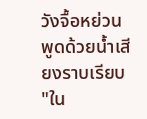วังจื้อหย่วนพูดด้วยน้ำเสียงราบเรียบ "ใน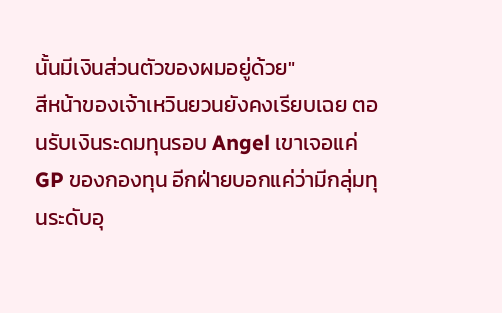นั้นมีเงินส่วนตัวของผมอยู่ด้วย"
สีหน้าของเจ้าเหวินยวนยังคงเรียบเฉย ตอนรับเงินระดมทุนรอบ Angel เขาเจอแค่ GP ของกองทุน อีกฝ่ายบอกแค่ว่ามีกลุ่มทุนระดับอุ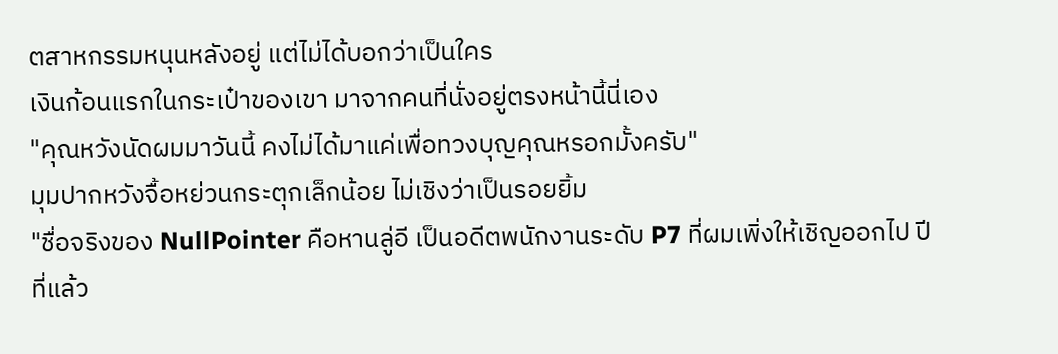ตสาหกรรมหนุนหลังอยู่ แต่ไม่ได้บอกว่าเป็นใคร
เงินก้อนแรกในกระเป๋าของเขา มาจากคนที่นั่งอยู่ตรงหน้านี้นี่เอง
"คุณหวังนัดผมมาวันนี้ คงไม่ได้มาแค่เพื่อทวงบุญคุณหรอกมั้งครับ"
มุมปากหวังจื้อหย่วนกระตุกเล็กน้อย ไม่เชิงว่าเป็นรอยยิ้ม
"ชื่อจริงของ NullPointer คือหานลู่อี เป็นอดีตพนักงานระดับ P7 ที่ผมเพิ่งให้เชิญออกไป ปีที่แล้ว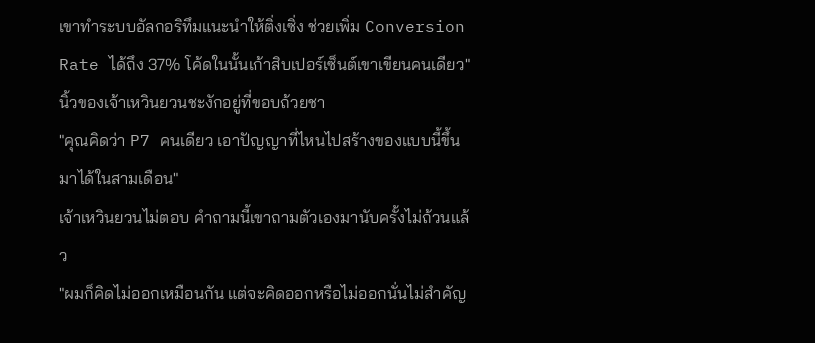เขาทำระบบอัลกอริทึมแนะนำให้ติ่งเซิ่ง ช่วยเพิ่ม Conversion Rate ได้ถึง 37% โค้ดในนั้นเก้าสิบเปอร์เซ็นต์เขาเขียนคนเดียว"
นิ้วของเจ้าเหวินยวนชะงักอยู่ที่ขอบถ้วยชา
"คุณคิดว่า P7 คนเดียว เอาปัญญาที่ไหนไปสร้างของแบบนี้ขึ้นมาได้ในสามเดือน"
เจ้าเหวินยวนไม่ตอบ คำถามนี้เขาถามตัวเองมานับครั้งไม่ถ้วนแล้ว
"ผมก็คิดไม่ออกเหมือนกัน แต่จะคิดออกหรือไม่ออกนั่นไม่สำคัญ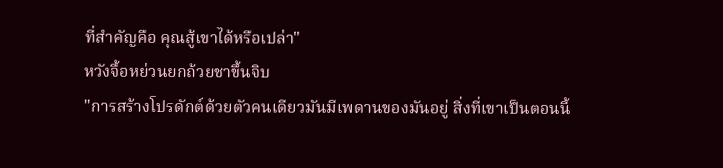ที่สำคัญคือ คุณสู้เขาได้หรือเปล่า"
หวังจื้อหย่วนยกถ้วยชาขึ้นจิบ
"การสร้างโปรดักต์ด้วยตัวคนเดียวมันมีเพดานของมันอยู่ สิ่งที่เขาเป็นตอนนี้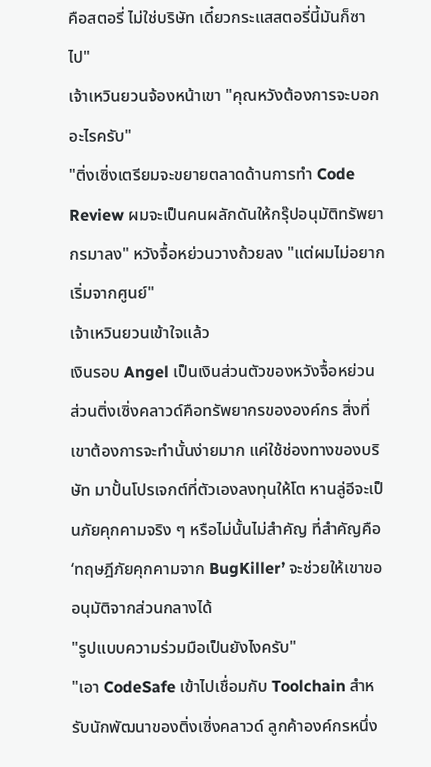คือสตอรี่ ไม่ใช่บริษัท เดี๋ยวกระแสสตอรี่นี้มันก็ซาไป"
เจ้าเหวินยวนจ้องหน้าเขา "คุณหวังต้องการจะบอกอะไรครับ"
"ติ่งเซิ่งเตรียมจะขยายตลาดด้านการทำ Code Review ผมจะเป็นคนผลักดันให้กรุ๊ปอนุมัติทรัพยากรมาลง" หวังจื้อหย่วนวางถ้วยลง "แต่ผมไม่อยากเริ่มจากศูนย์"
เจ้าเหวินยวนเข้าใจแล้ว
เงินรอบ Angel เป็นเงินส่วนตัวของหวังจื้อหย่วน ส่วนติ่งเซิ่งคลาวด์คือทรัพยากรขององค์กร สิ่งที่เขาต้องการจะทำนั้นง่ายมาก แค่ใช้ช่องทางของบริษัท มาปั้นโปรเจกต์ที่ตัวเองลงทุนให้โต หานลู่อีจะเป็นภัยคุกคามจริง ๆ หรือไม่นั้นไม่สำคัญ ที่สำคัญคือ ‘ทฤษฎีภัยคุกคามจาก BugKiller’ จะช่วยให้เขาขออนุมัติจากส่วนกลางได้
"รูปแบบความร่วมมือเป็นยังไงครับ"
"เอา CodeSafe เข้าไปเชื่อมกับ Toolchain สำหรับนักพัฒนาของติ่งเซิ่งคลาวด์ ลูกค้าองค์กรหนึ่ง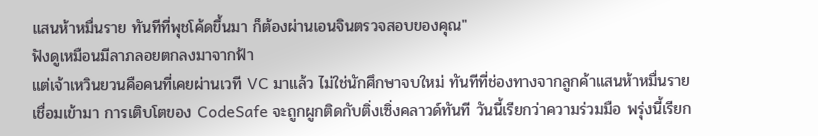แสนห้าหมื่นราย ทันทีที่พุชโค้ดขึ้นมา ก็ต้องผ่านเอนจินตรวจสอบของคุณ"
ฟังดูเหมือนมีลาภลอยตกลงมาจากฟ้า
แต่เจ้าเหวินยวนคือคนที่เคยผ่านเวที VC มาแล้ว ไม่ใช่นักศึกษาจบใหม่ ทันทีที่ช่องทางจากลูกค้าแสนห้าหมื่นรายเชื่อมเข้ามา การเติบโตของ CodeSafe จะถูกผูกติดกับติ่งเซิ่งคลาวด์ทันที วันนี้เรียกว่าความร่วมมือ พรุ่งนี้เรียก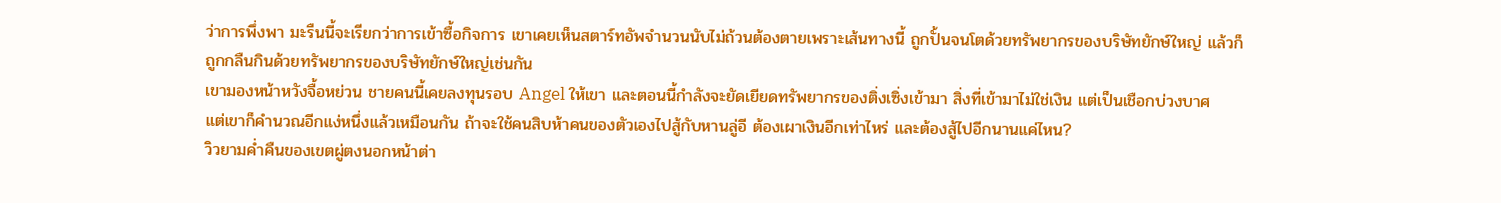ว่าการพึ่งพา มะรืนนี้จะเรียกว่าการเข้าซื้อกิจการ เขาเคยเห็นสตาร์ทอัพจำนวนนับไม่ถ้วนต้องตายเพราะเส้นทางนี้ ถูกปั้นจนโตด้วยทรัพยากรของบริษัทยักษ์ใหญ่ แล้วก็ถูกกลืนกินด้วยทรัพยากรของบริษัทยักษ์ใหญ่เช่นกัน
เขามองหน้าหวังจื้อหย่วน ชายคนนี้เคยลงทุนรอบ Angel ให้เขา และตอนนี้กำลังจะยัดเยียดทรัพยากรของติ่งเซิ่งเข้ามา สิ่งที่เข้ามาไม่ใช่เงิน แต่เป็นเชือกบ่วงบาศ
แต่เขาก็คำนวณอีกแง่หนึ่งแล้วเหมือนกัน ถ้าจะใช้คนสิบห้าคนของตัวเองไปสู้กับหานลู่อี ต้องเผาเงินอีกเท่าไหร่ และต้องสู้ไปอีกนานแค่ไหน?
วิวยามค่ำคืนของเขตผู่ตงนอกหน้าต่า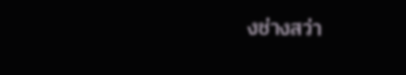งช่างสว่า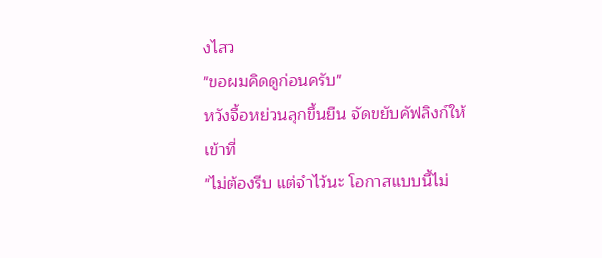งไสว
"ขอผมคิดดูก่อนครับ"
หวังจื้อหย่วนลุกขึ้นยืน จัดขยับคัฟลิงก์ให้เข้าที่
"ไม่ต้องรีบ แต่จำไว้นะ โอกาสแบบนี้ไม่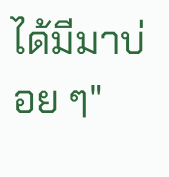ได้มีมาบ่อย ๆ"